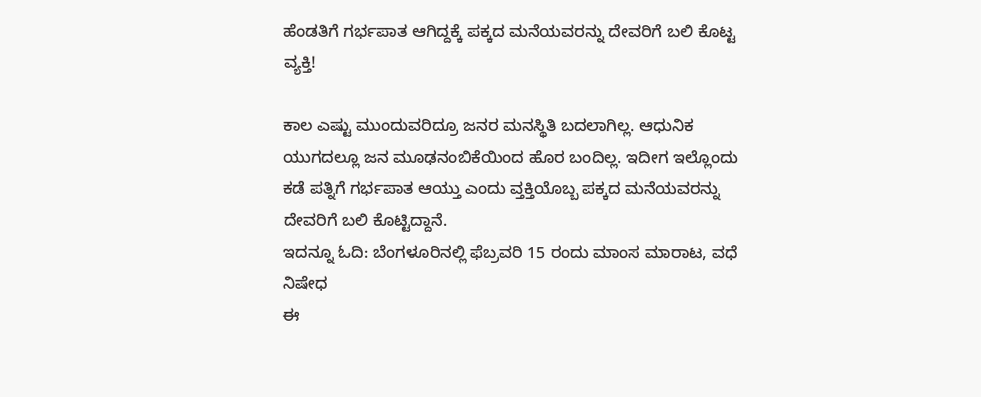ಹೆಂಡತಿಗೆ ಗರ್ಭಪಾತ ಆಗಿದ್ದಕ್ಕೆ ಪಕ್ಕದ ಮನೆಯವರನ್ನು ದೇವರಿಗೆ ಬಲಿ ಕೊಟ್ಟ ವ್ಯಕ್ತಿ!

ಕಾಲ ಎಷ್ಟು ಮುಂದುವರಿದ್ರೂ ಜನರ ಮನಸ್ಥಿತಿ ಬದಲಾಗಿಲ್ಲ. ಆಧುನಿಕ ಯುಗದಲ್ಲೂ ಜನ ಮೂಢನಂಬಿಕೆಯಿಂದ ಹೊರ ಬಂದಿಲ್ಲ. ಇದೀಗ ಇಲ್ಲೊಂದು ಕಡೆ ಪತ್ನಿಗೆ ಗರ್ಭಪಾತ ಆಯ್ತು ಎಂದು ವ್ತಕ್ತಿಯೊಬ್ಬ ಪಕ್ಕದ ಮನೆಯವರನ್ನು ದೇವರಿಗೆ ಬಲಿ ಕೊಟ್ಟಿದ್ದಾನೆ.
ಇದನ್ನೂ ಓದಿ: ಬೆಂಗಳೂರಿನಲ್ಲಿ ಫೆಬ್ರವರಿ 15 ರಂದು ಮಾಂಸ ಮಾರಾಟ, ವಧೆ ನಿಷೇಧ
ಈ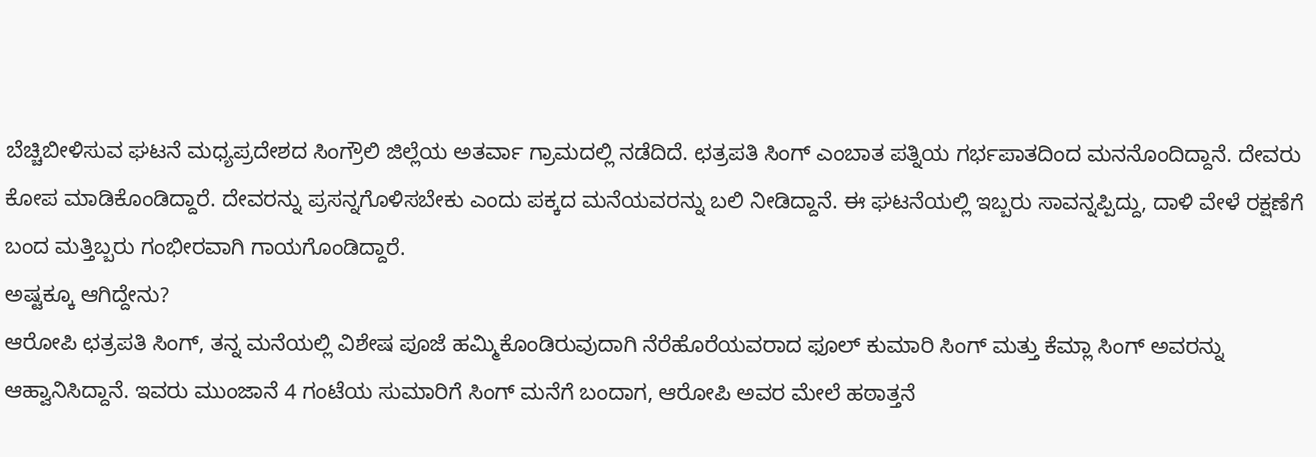ಬೆಚ್ಚಿಬೀಳಿಸುವ ಘಟನೆ ಮಧ್ಯಪ್ರದೇಶದ ಸಿಂಗ್ರೌಲಿ ಜಿಲ್ಲೆಯ ಅತರ್ವಾ ಗ್ರಾಮದಲ್ಲಿ ನಡೆದಿದೆ. ಛತ್ರಪತಿ ಸಿಂಗ್ ಎಂಬಾತ ಪತ್ನಿಯ ಗರ್ಭಪಾತದಿಂದ ಮನನೊಂದಿದ್ದಾನೆ. ದೇವರು ಕೋಪ ಮಾಡಿಕೊಂಡಿದ್ದಾರೆ. ದೇವರನ್ನು ಪ್ರಸನ್ನಗೊಳಿಸಬೇಕು ಎಂದು ಪಕ್ಕದ ಮನೆಯವರನ್ನು ಬಲಿ ನೀಡಿದ್ದಾನೆ. ಈ ಘಟನೆಯಲ್ಲಿ ಇಬ್ಬರು ಸಾವನ್ನಪ್ಪಿದ್ದು, ದಾಳಿ ವೇಳೆ ರಕ್ಷಣೆಗೆ ಬಂದ ಮತ್ತಿಬ್ಬರು ಗಂಭೀರವಾಗಿ ಗಾಯಗೊಂಡಿದ್ದಾರೆ.
ಅಷ್ಟಕ್ಕೂ ಆಗಿದ್ದೇನು?
ಆರೋಪಿ ಛತ್ರಪತಿ ಸಿಂಗ್, ತನ್ನ ಮನೆಯಲ್ಲಿ ವಿಶೇಷ ಪೂಜೆ ಹಮ್ಮಿಕೊಂಡಿರುವುದಾಗಿ ನೆರೆಹೊರೆಯವರಾದ ಫೂಲ್ ಕುಮಾರಿ ಸಿಂಗ್ ಮತ್ತು ಕೆಮ್ಲಾ ಸಿಂಗ್ ಅವರನ್ನು ಆಹ್ವಾನಿಸಿದ್ದಾನೆ. ಇವರು ಮುಂಜಾನೆ 4 ಗಂಟೆಯ ಸುಮಾರಿಗೆ ಸಿಂಗ್ ಮನೆಗೆ ಬಂದಾಗ, ಆರೋಪಿ ಅವರ ಮೇಲೆ ಹಠಾತ್ತನೆ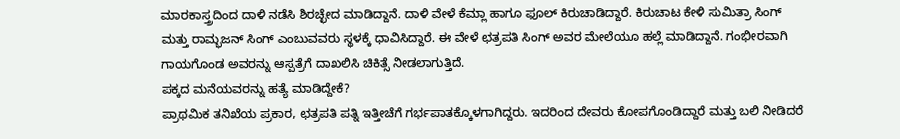ಮಾರಕಾಸ್ತ್ರದಿಂದ ದಾಳಿ ನಡೆಸಿ ಶಿರಚ್ಛೇದ ಮಾಡಿದ್ದಾನೆ. ದಾಳಿ ವೇಳೆ ಕೆಮ್ಲಾ ಹಾಗೂ ಫೂಲ್ ಕಿರುಚಾಡಿದ್ದಾರೆ. ಕಿರುಚಾಟ ಕೇಳಿ ಸುಮಿತ್ರಾ ಸಿಂಗ್ ಮತ್ತು ರಾಮ್ಭಜನ್ ಸಿಂಗ್ ಎಂಬುವವರು ಸ್ಥಳಕ್ಕೆ ಧಾವಿಸಿದ್ದಾರೆ. ಈ ವೇಳೆ ಛತ್ರಪತಿ ಸಿಂಗ್ ಅವರ ಮೇಲೆಯೂ ಹಲ್ಲೆ ಮಾಡಿದ್ದಾನೆ. ಗಂಭೀರವಾಗಿ ಗಾಯಗೊಂಡ ಅವರನ್ನು ಆಸ್ಪತ್ರೆಗೆ ದಾಖಲಿಸಿ ಚಿಕಿತ್ಸೆ ನೀಡಲಾಗುತ್ತಿದೆ.
ಪಕ್ಕದ ಮನೆಯವರನ್ನು ಹತ್ಯೆ ಮಾಡಿದ್ದೇಕೆ?
ಪ್ರಾಥಮಿಕ ತನಿಖೆಯ ಪ್ರಕಾರ, ಛತ್ರಪತಿ ಪತ್ನಿ ಇತ್ತೀಚೆಗೆ ಗರ್ಭಪಾತಕ್ಕೊಳಗಾಗಿದ್ದರು. ಇದರಿಂದ ದೇವರು ಕೋಪಗೊಂಡಿದ್ದಾರೆ ಮತ್ತು ಬಲಿ ನೀಡಿದರೆ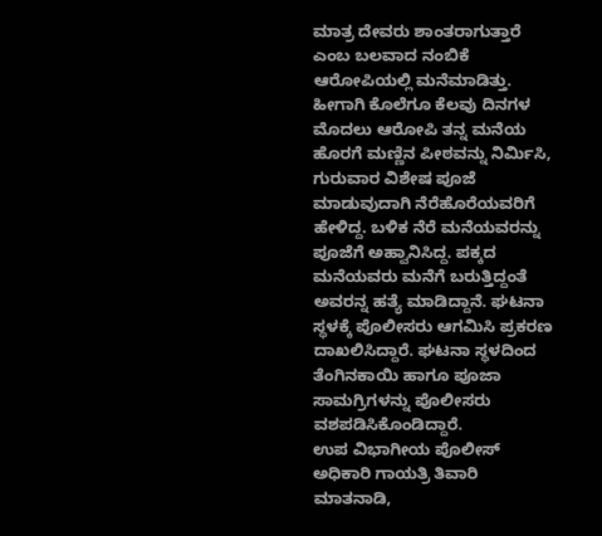ಮಾತ್ರ ದೇವರು ಶಾಂತರಾಗುತ್ತಾರೆ ಎಂಬ ಬಲವಾದ ನಂಬಿಕೆ ಆರೋಪಿಯಲ್ಲಿ ಮನೆಮಾಡಿತ್ತು. ಹೀಗಾಗಿ ಕೊಲೆಗೂ ಕೆಲವು ದಿನಗಳ ಮೊದಲು ಆರೋಪಿ ತನ್ನ ಮನೆಯ ಹೊರಗೆ ಮಣ್ಣಿನ ಪೀಠವನ್ನು ನಿರ್ಮಿಸಿ, ಗುರುವಾರ ವಿಶೇಷ ಪೂಜೆ ಮಾಡುವುದಾಗಿ ನೆರೆಹೊರೆಯವರಿಗೆ ಹೇಳಿದ್ದ. ಬಳಿಕ ನೆರೆ ಮನೆಯವರನ್ನು ಪೂಜೆಗೆ ಅಹ್ವಾನಿಸಿದ್ದ. ಪಕ್ಕದ ಮನೆಯವರು ಮನೆಗೆ ಬರುತ್ತಿದ್ದಂತೆ ಅವರನ್ನ ಹತ್ಯೆ ಮಾಡಿದ್ದಾನೆ. ಘಟನಾ ಸ್ಥಳಕ್ಕೆ ಪೊಲೀಸರು ಆಗಮಿಸಿ ಪ್ರಕರಣ ದಾಖಲಿಸಿದ್ದಾರೆ. ಘಟನಾ ಸ್ಥಳದಿಂದ ತೆಂಗಿನಕಾಯಿ ಹಾಗೂ ಪೂಜಾ ಸಾಮಗ್ರಿಗಳನ್ನು ಪೊಲೀಸರು ವಶಪಡಿಸಿಕೊಂಡಿದ್ದಾರೆ.
ಉಪ ವಿಭಾಗೀಯ ಪೊಲೀಸ್ ಅಧಿಕಾರಿ ಗಾಯತ್ರಿ ತಿವಾರಿ ಮಾತನಾಡಿ,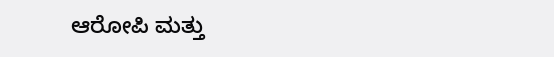ಆರೋಪಿ ಮತ್ತು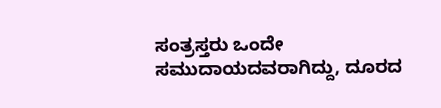ಸಂತ್ರಸ್ತರು ಒಂದೇ ಸಮುದಾಯದವರಾಗಿದ್ದು, ದೂರದ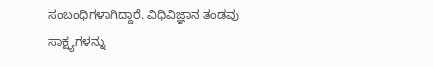ಸಂಬಂಧಿಗಳಾಗಿದ್ದಾರೆ. ವಿಧಿವಿಜ್ಞಾನ ತಂಡವು ಸಾಕ್ಷ್ಯಗಳನ್ನು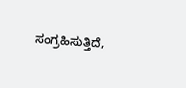ಸಂಗ್ರಹಿಸುತ್ತಿದೆ,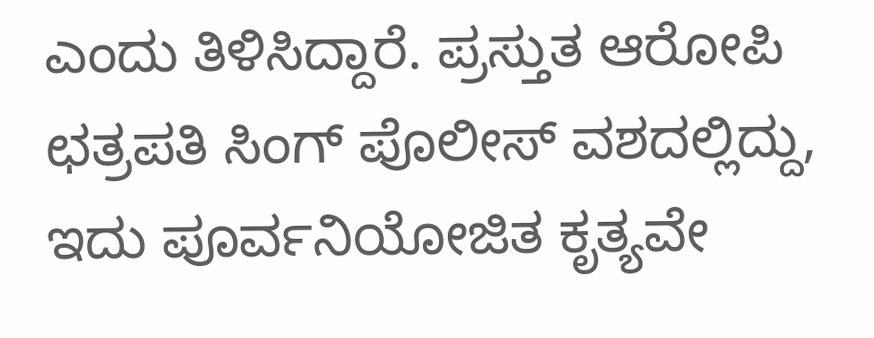ಎಂದು ತಿಳಿಸಿದ್ದಾರೆ. ಪ್ರಸ್ತುತ ಆರೋಪಿ ಛತ್ರಪತಿ ಸಿಂಗ್ ಪೊಲೀಸ್ ವಶದಲ್ಲಿದ್ದು, ಇದು ಪೂರ್ವನಿಯೋಜಿತ ಕೃತ್ಯವೇ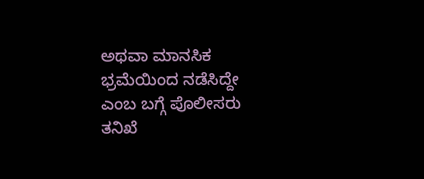ಅಥವಾ ಮಾನಸಿಕ ಭ್ರಮೆಯಿಂದ ನಡೆಸಿದ್ದೇ ಎಂಬ ಬಗ್ಗೆ ಪೊಲೀಸರು ತನಿಖೆ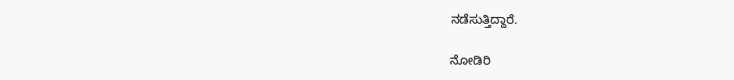ನಡೆಸುತ್ತಿದ್ದಾರೆ.

ನೋಡಿರಿ